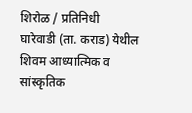शिरोळ / प्रतिनिधी
घारेवाडी (ता. कराड) येथील शिवम आध्यात्मिक व सांस्कृतिक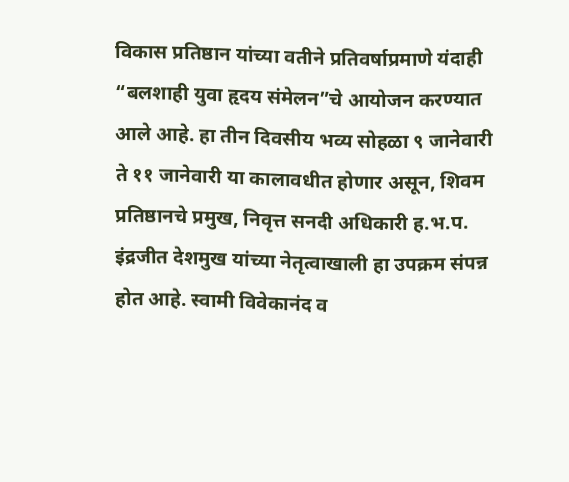विकास प्रतिष्ठान यांच्या वतीने प्रतिवर्षाप्रमाणे यंदाही “बलशाही युवा हृदय संमेलन”चे आयोजन करण्यात आले आहे. हा तीन दिवसीय भव्य सोहळा ९ जानेवारी ते ११ जानेवारी या कालावधीत होणार असून, शिवम प्रतिष्ठानचे प्रमुख, निवृत्त सनदी अधिकारी ह.भ.प. इंद्रजीत देशमुख यांच्या नेतृत्वाखाली हा उपक्रम संपन्न होत आहे. स्वामी विवेकानंद व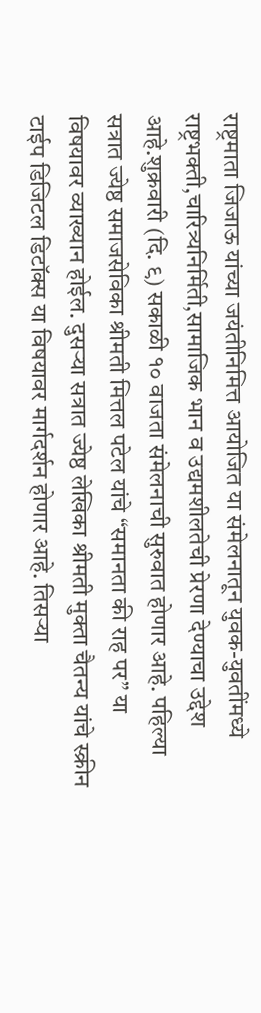राष्ट्रमाता जिजाऊ यांच्या जयंतीनिमित्त आयोजित या संमेलनातून युवक-युवतींमध्ये राष्ट्रभक्ती,चारित्र्यनिर्मिती,सामाजिक भान व उद्यमशीलतेची प्रेरणा देण्याचा उद्देश आहे.शुक्रवारी (दि. ९) सकाळी १० वाजता संमेलनाची सुरुवात होणार आहे. पहिल्या सत्रात ज्येष्ठ समाजसेविका श्रीमती मित्तल पटेल यांचे “समानता की राह पर” या विषयावर व्याख्यान होईल. दुसऱ्या सत्रात ज्येष्ठ लेखिका श्रीमती मुक्ता चैतन्य यांचे स्क्रीन टाईप डिजिटल डिटॉक्स या विषयावर मार्गदर्शन होणार आहे. तिसऱ्या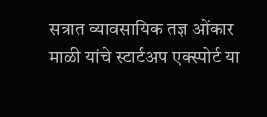सत्रात व्यावसायिक तज्ञ ओंकार माळी यांचे स्टार्टअप एक्स्पोर्ट या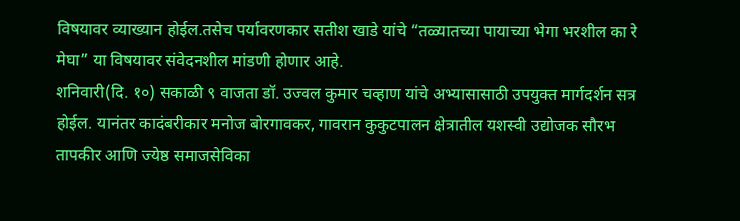विषयावर व्याख्यान होईल.तसेच पर्यावरणकार सतीश खाडे यांचे “तळ्यातच्या पायाच्या भेगा भरशील का रे मेघा” या विषयावर संवेदनशील मांडणी होणार आहे.
शनिवारी(दि. १०) सकाळी ९ वाजता डॉ. उज्वल कुमार चव्हाण यांचे अभ्यासासाठी उपयुक्त मार्गदर्शन सत्र होईल. यानंतर कादंबरीकार मनोज बोरगावकर, गावरान कुकुटपालन क्षेत्रातील यशस्वी उद्योजक सौरभ तापकीर आणि ज्येष्ठ समाजसेविका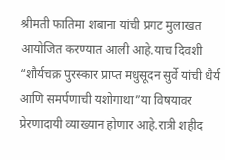श्रीमती फातिमा शबाना यांची प्रगट मुलाखत आयोजित करण्यात आली आहे.याच दिवशी “शौर्यचक्र पुरस्कार प्राप्त मधुसूदन सुर्वे यांची धैर्य आणि समर्पणाची यशोगाथा”या विषयावर प्रेरणादायी व्याख्यान होणार आहे.रात्री शहीद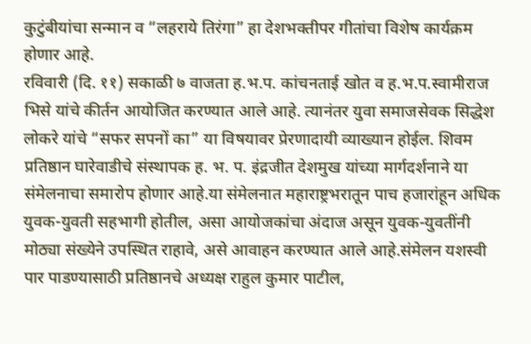कुटुंबीयांचा सन्मान व “लहराये तिरंगा” हा देशभक्तीपर गीतांचा विशेष कार्यक्रम होणार आहे.
रविवारी (दि. ११) सकाळी ७ वाजता ह.भ.प. कांचनताई खोत व ह.भ.प.स्वामीराज भिसे यांचे कीर्तन आयोजित करण्यात आले आहे. त्यानंतर युवा समाजसेवक सिद्धेश लोकरे यांचे “सफर सपनों का” या विषयावर प्रेरणादायी व्याख्यान होईल. शिवम प्रतिष्ठान घारेवाडीचे संस्थापक ह. भ. प. इंद्रजीत देशमुख यांच्या मार्गदर्शनाने या संमेलनाचा समारोप होणार आहे.या संमेलनात महाराष्ट्रभरातून पाच हजारांहून अधिक युवक-युवती सहभागी होतील, असा आयोजकांचा अंदाज असून युवक-युवतींनी मोठ्या संख्येने उपस्थित राहावे, असे आवाहन करण्यात आले आहे.संमेलन यशस्वी पार पाडण्यासाठी प्रतिष्ठानचे अध्यक्ष राहुल कुमार पाटील,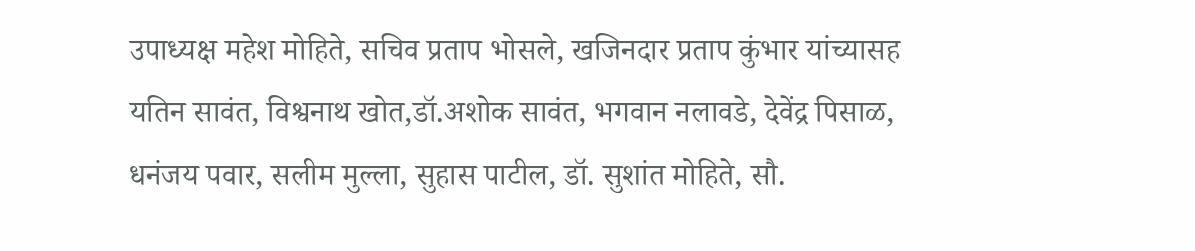उपाध्यक्ष महेश मोहिते, सचिव प्रताप भोसले, खजिनदार प्रताप कुंभार यांच्यासह यतिन सावंत, विश्वनाथ खोत,डॉ.अशोक सावंत, भगवान नलावडे, देवेंद्र पिसाळ, धनंजय पवार, सलीम मुल्ला, सुहास पाटील, डॉ. सुशांत मोहिते, सौ.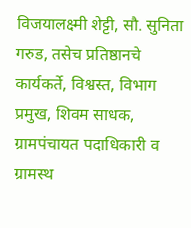विजयालक्ष्मी शेट्टी, सौ. सुनिता गरुड, तसेच प्रतिष्ठानचे कार्यकर्ते, विश्वस्त, विभाग प्रमुख, शिवम साधक, ग्रामपंचायत पदाधिकारी व ग्रामस्थ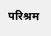परिश्रम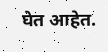घेत आहेत.